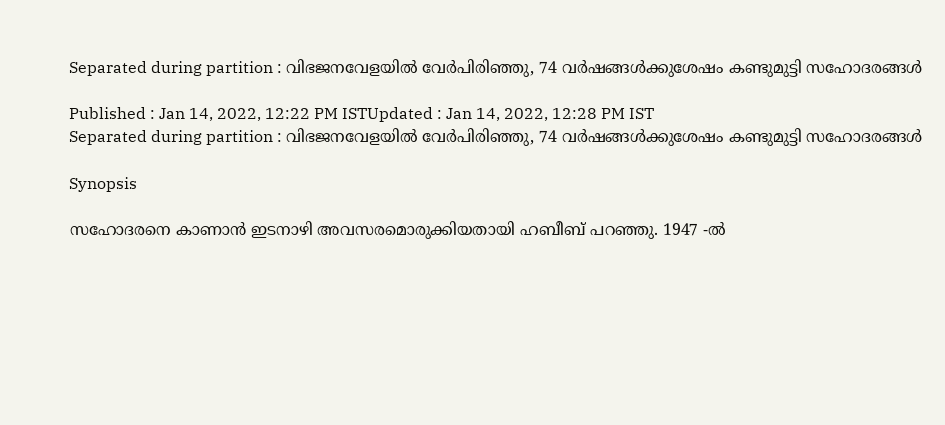Separated during partition : വിഭജനവേളയിൽ വേർപിരിഞ്ഞു, 74 വർഷങ്ങൾക്കുശേഷം കണ്ടുമുട്ടി സഹോദരങ്ങൾ

Published : Jan 14, 2022, 12:22 PM ISTUpdated : Jan 14, 2022, 12:28 PM IST
Separated during partition : വിഭജനവേളയിൽ വേർപിരിഞ്ഞു, 74 വർഷങ്ങൾക്കുശേഷം കണ്ടുമുട്ടി സഹോദരങ്ങൾ

Synopsis

സഹോദരനെ കാണാൻ ഇടനാഴി അവസരമൊരുക്കിയതായി ഹബീബ് പറഞ്ഞു. 1947 -ൽ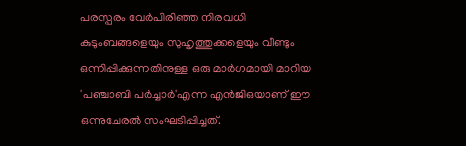പരസ്പരം വേർപിരിഞ്ഞ നിരവധി കുടുംബങ്ങളെയും സുഹൃത്തുക്കളെയും വീണ്ടും ഒന്നിപ്പിക്കുന്നതിനുള്ള ഒരു മാർഗമായി മാറിയ 'പഞ്ചാബി പർച്ചാർ'എന്ന എൻ‌ജി‌ഒയാണ് ഈ ഒന്നുചേരല്‍ സംഘടിപ്പിച്ചത്.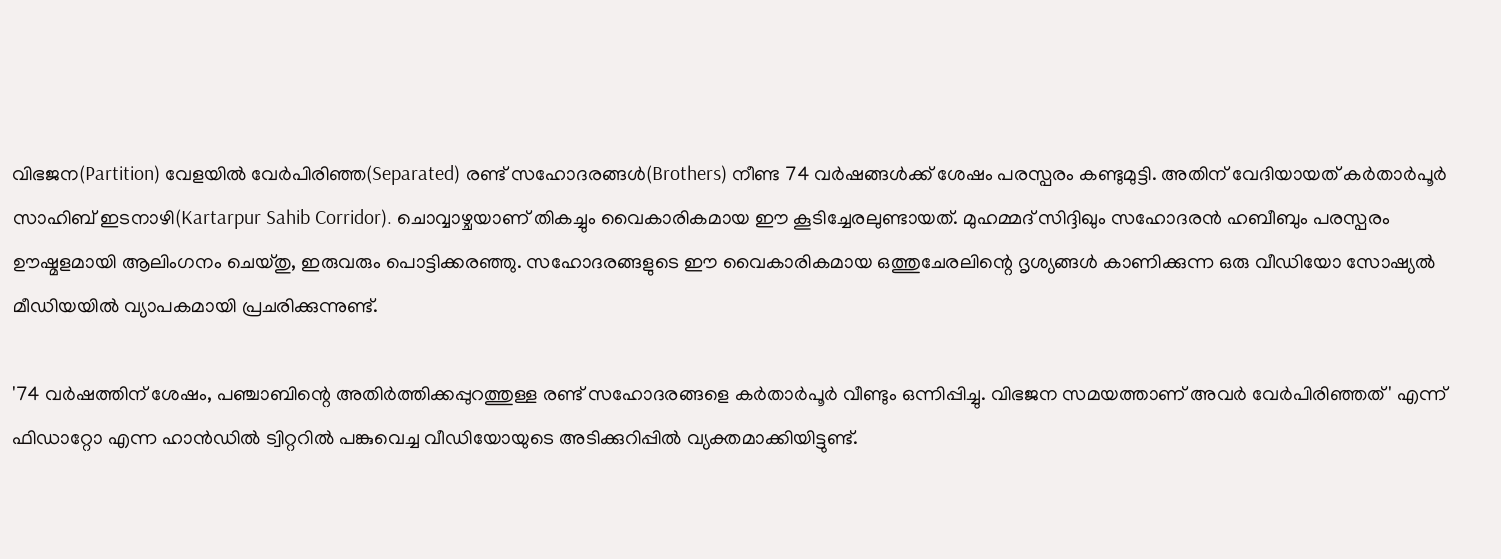വിഭജന(Partition) വേളയിൽ വേർപിരിഞ്ഞ(Separated) രണ്ട് സഹോദരങ്ങൾ(Brothers) നീണ്ട 74 വർഷങ്ങൾക്ക് ശേഷം പരസ്പരം കണ്ടുമുട്ടി. അതിന് വേദിയായത് കർതാർപൂർ സാഹിബ് ഇടനാഴി(Kartarpur Sahib Corridor). ചൊവ്വാഴ്ചയാണ് തികച്ചും വൈകാരികമായ ഈ കൂടിച്ചേരലുണ്ടായത്. മുഹമ്മദ് സിദ്ദിഖും സഹോദരൻ ഹബീബും പരസ്പരം ഊഷ്മളമായി ആലിംഗനം ചെയ്തു, ഇരുവരും പൊട്ടിക്കരഞ്ഞു. സഹോദരങ്ങളുടെ ഈ വൈകാരികമായ ഒത്തുചേരലിന്റെ ദൃശ്യങ്ങൾ കാണിക്കുന്ന ഒരു വീഡിയോ സോഷ്യൽ മീഡിയയിൽ വ്യാപകമായി പ്രചരിക്കുന്നുണ്ട്.

'74 വർഷത്തിന് ശേഷം, പഞ്ചാബിന്റെ അതിർത്തിക്കപ്പുറത്തുള്ള രണ്ട് സഹോദരങ്ങളെ കർതാർപൂർ വീണ്ടും ഒന്നിപ്പിച്ചു. വിഭജന സമയത്താണ് അവർ വേർപിരിഞ്ഞത്' എന്ന് ഫിഡാറ്റോ എന്ന ഹാൻഡിൽ ട്വിറ്ററിൽ പങ്കുവെച്ച വീഡിയോയുടെ അടിക്കുറിപ്പില്‍ വ്യക്തമാക്കിയിട്ടുണ്ട്.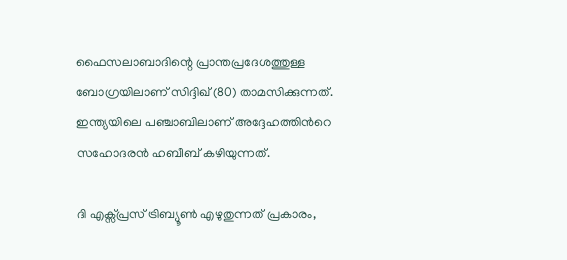ഫൈസലാബാദിന്റെ പ്രാന്തപ്രദേശത്തുള്ള ബോഗ്രയിലാണ് സിദ്ദിഖ് (80) താമസിക്കുന്നത്. ഇന്ത്യയിലെ പഞ്ചാബിലാണ് അദ്ദേഹത്തിന്‍റെ സഹോദരൻ ഹബീബ് കഴിയുന്നത്.

ദി എക്സ്പ്രസ് ട്രിബ്യൂൺ എഴുതുന്നത് പ്രകാരം,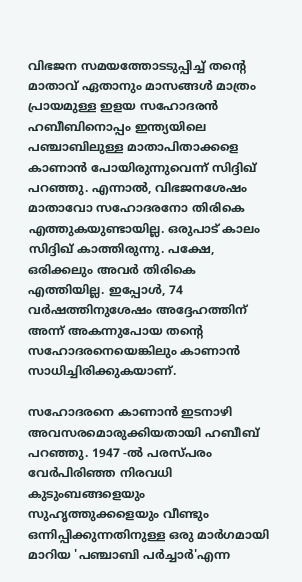വിഭജന സമയത്തോടടുപ്പിച്ച് തന്റെ മാതാവ് ഏതാനും മാസങ്ങൾ മാത്രം പ്രായമുള്ള ഇളയ സഹോദരൻ ഹബീബിനൊപ്പം ഇന്ത്യയിലെ പഞ്ചാബിലുള്ള മാതാപിതാക്കളെ കാണാൻ പോയിരുന്നുവെന്ന് സിദ്ദിഖ് പറഞ്ഞു. എന്നാല്‍, വിഭജനശേഷം മാതാവോ സഹോദരനോ തിരികെ എത്തുകയുണ്ടായില്ല. ഒരുപാട് കാലം സിദ്ദിഖ് കാത്തിരുന്നു. പക്ഷേ, ഒരിക്കലും അവർ തിരികെ എത്തിയില്ല. ഇപ്പോള്‍, 74 വര്‍ഷത്തിനുശേഷം അദ്ദേഹത്തിന് അന്ന് അകന്നുപോയ തന്‍റെ സഹോദരനെയെങ്കിലും കാണാന്‍ സാധിച്ചിരിക്കുകയാണ്.

സഹോദരനെ കാണാൻ ഇടനാഴി അവസരമൊരുക്കിയതായി ഹബീബ് പറഞ്ഞു. 1947 -ൽ പരസ്പരം വേർപിരിഞ്ഞ നിരവധി കുടുംബങ്ങളെയും സുഹൃത്തുക്കളെയും വീണ്ടും ഒന്നിപ്പിക്കുന്നതിനുള്ള ഒരു മാർഗമായി മാറിയ 'പഞ്ചാബി പർച്ചാർ'എന്ന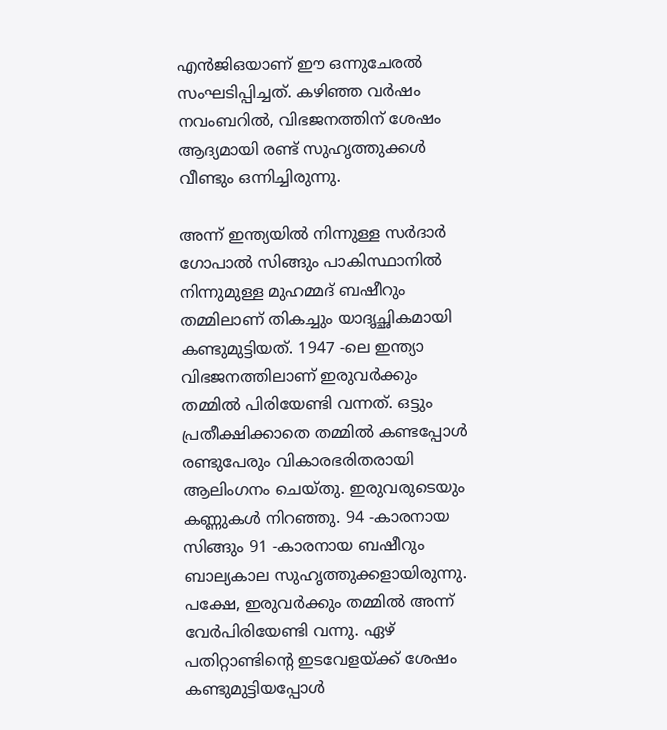എൻ‌ജി‌ഒയാണ് ഈ ഒന്നുചേരല്‍ സംഘടിപ്പിച്ചത്. കഴിഞ്ഞ വർഷം നവംബറിൽ, വിഭജനത്തിന് ശേഷം ആദ്യമായി രണ്ട് സുഹൃത്തുക്കൾ വീണ്ടും ഒന്നിച്ചിരുന്നു.

അന്ന് ഇന്ത്യയില്‍ നിന്നുള്ള സര്‍ദാര്‍ ഗോപാല്‍ സിങ്ങും പാകിസ്ഥാനില്‍ നിന്നുമുള്ള മുഹമ്മദ് ബഷീറും തമ്മിലാണ് തികച്ചും യാദൃച്ഛികമായി കണ്ടുമുട്ടിയത്. 1947 -ലെ ഇന്ത്യാ വിഭജനത്തിലാണ് ഇരുവര്‍ക്കും തമ്മിൽ പിരിയേണ്ടി വന്നത്. ഒട്ടും പ്രതീക്ഷിക്കാതെ തമ്മിൽ കണ്ടപ്പോൾ രണ്ടുപേരും വികാരഭരിതരായി ആലിംഗനം ചെയ്‍തു. ഇരുവരുടെയും കണ്ണുകൾ നിറഞ്ഞു. 94 -കാരനായ സിങ്ങും 91 -കാരനായ ബഷീറും ബാല്യകാല സുഹൃത്തുക്കളായിരുന്നു. പക്ഷേ, ഇരുവര്‍ക്കും തമ്മില്‍ അന്ന് വേര്‍പിരിയേണ്ടി വന്നു. ഏഴ് പതിറ്റാണ്ടിന്റെ ഇടവേളയ്ക്ക് ശേഷം കണ്ടുമുട്ടിയപ്പോൾ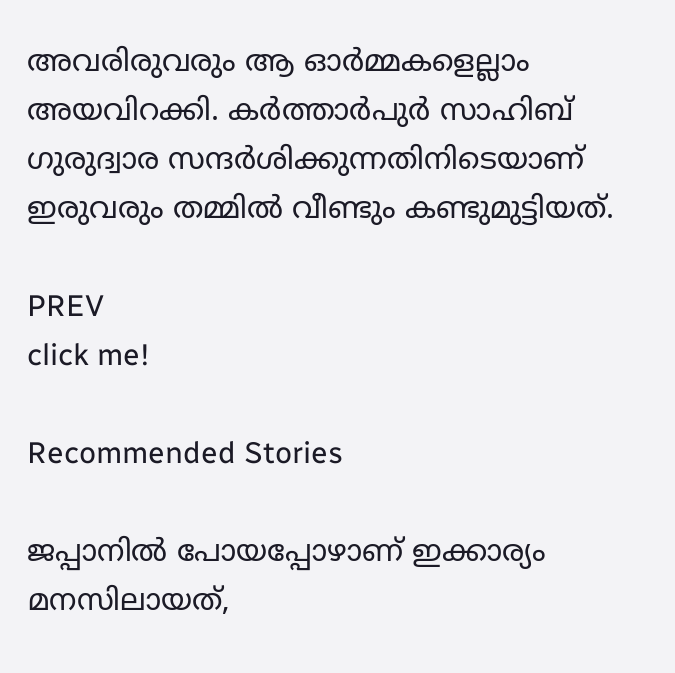അവരിരുവരും ആ ഓർമ്മകളെല്ലാം അയവിറക്കി. കർത്താർപുർ സാഹിബ് ഗുരുദ്വാര സന്ദർശിക്കുന്നതിനിടെയാണ് ഇരുവരും തമ്മിൽ വീണ്ടും കണ്ടുമുട്ടിയത്.

PREV
click me!

Recommended Stories

ജപ്പാനിൽ പോയപ്പോഴാണ് ഇക്കാര്യം മനസിലായത്,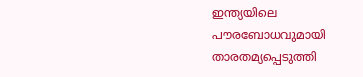ഇന്ത്യയിലെ പൗരബോധവുമായി താരതമ്യപ്പെടുത്തി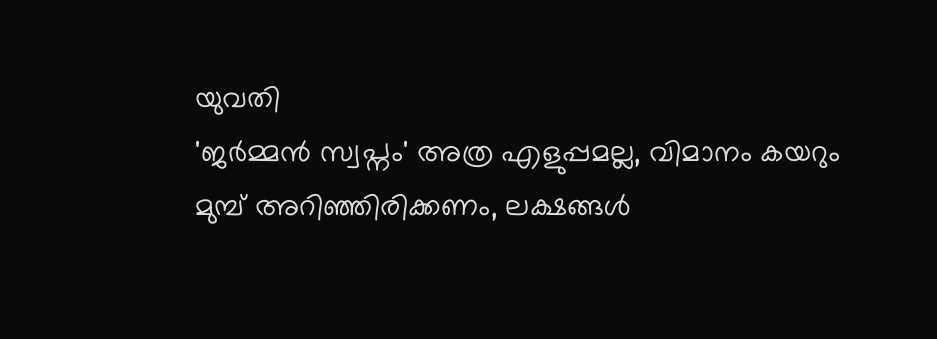യുവതി
'ജർമ്മൻ സ്വപ്നം' അത്ര എളുപ്പമല്ല, വിമാനം കയറും മുമ്പ് അറിഞ്ഞിരിക്കണം, ലക്ഷങ്ങൾ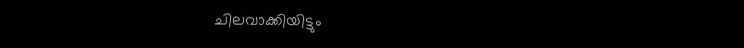ചിലവാക്കിയിട്ടും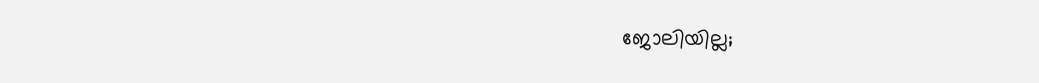ജോലിയില്ല;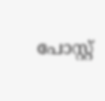പോസ്റ്റ്